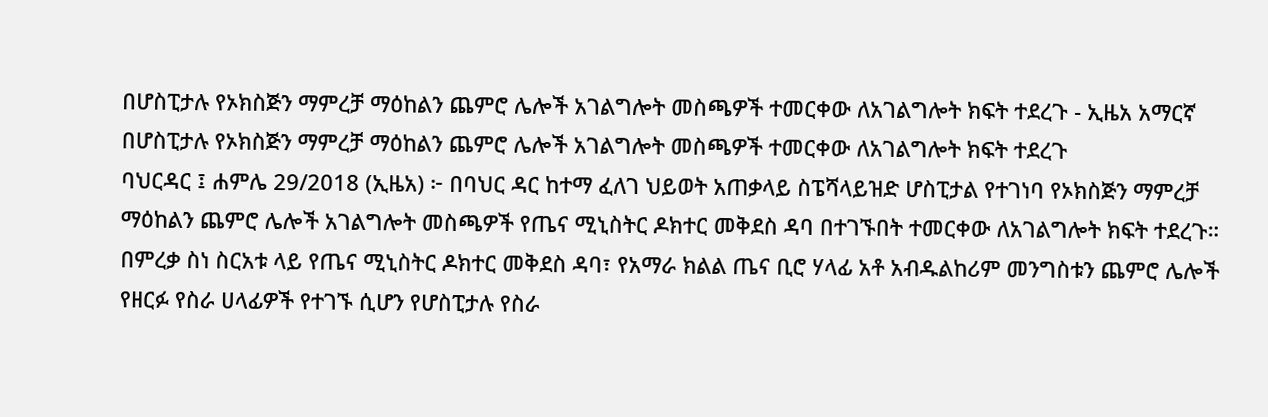በሆስፒታሉ የኦክስጅን ማምረቻ ማዕከልን ጨምሮ ሌሎች አገልግሎት መስጫዎች ተመርቀው ለአገልግሎት ክፍት ተደረጉ - ኢዜአ አማርኛ
በሆስፒታሉ የኦክስጅን ማምረቻ ማዕከልን ጨምሮ ሌሎች አገልግሎት መስጫዎች ተመርቀው ለአገልግሎት ክፍት ተደረጉ
ባህርዳር ፤ ሐምሌ 29/2018 (ኢዜአ) ፦ በባህር ዳር ከተማ ፈለገ ህይወት አጠቃላይ ስፔሻላይዝድ ሆስፒታል የተገነባ የኦክስጅን ማምረቻ ማዕከልን ጨምሮ ሌሎች አገልግሎት መስጫዎች የጤና ሚኒስትር ዶክተር መቅደስ ዳባ በተገኙበት ተመርቀው ለአገልግሎት ክፍት ተደረጉ።
በምረቃ ስነ ስርአቱ ላይ የጤና ሚኒስትር ዶክተር መቅደስ ዳባ፣ የአማራ ክልል ጤና ቢሮ ሃላፊ አቶ አብዱልከሪም መንግስቱን ጨምሮ ሌሎች የዘርፉ የስራ ሀላፊዎች የተገኙ ሲሆን የሆስፒታሉ የስራ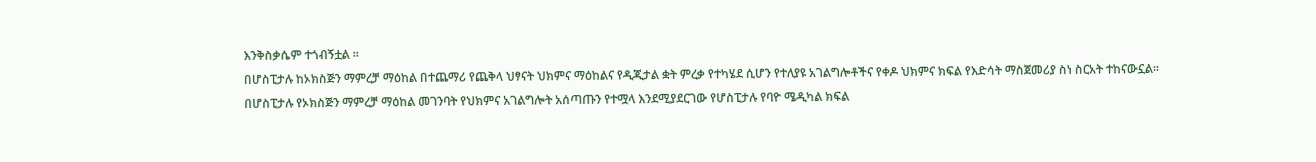እንቅስቃሴም ተጎብኝቷል ።
በሆስፒታሉ ከኦክስጅን ማምረቻ ማዕከል በተጨማሪ የጨቅላ ህፃናት ህክምና ማዕከልና የዲጂታል ቋት ምረቃ የተካሄደ ሲሆን የተለያዩ አገልግሎቶችና የቀዶ ህክምና ክፍል የእድሳት ማስጀመሪያ ስነ ስርአት ተከናውኗል።
በሆስፒታሉ የኦክስጅን ማምረቻ ማዕከል መገንባት የህክምና አገልግሎት አሰጣጡን የተሟላ እንደሚያደርገው የሆስፒታሉ የባዮ ሜዲካል ክፍል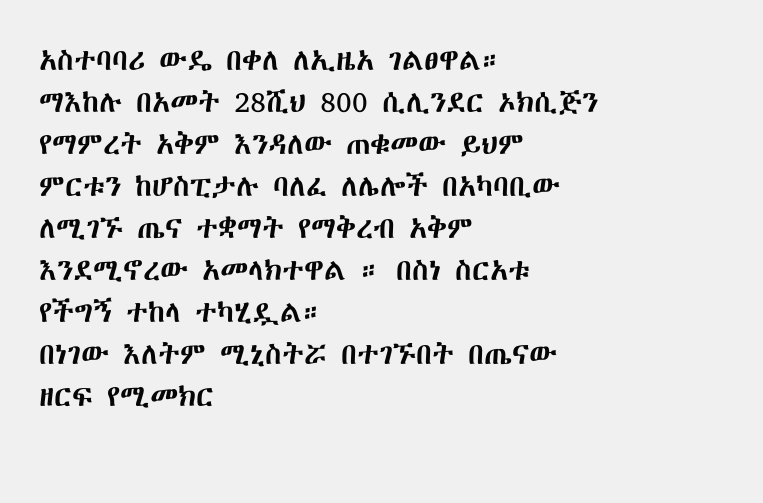አስተባባሪ ውዴ በቀለ ለኢዜአ ገልፀዋል።
ማእከሉ በአመት 28ሺህ 800 ሲሊንደር ኦክሲጅን የማምረት አቅም እንዳለው ጠቁመው ይህም ምርቱን ከሆስፒታሉ ባለፈ ለሌሎች በአካባቢው ለሚገኙ ጤና ተቋማት የማቅረብ አቅም እንደሚኖረው አመላክተዋል ። በስነ ስርአቱ የችግኝ ተከላ ተካሂዷል።
በነገው እለትም ሚኒስትሯ በተገኙበት በጤናው ዘርፍ የሚመክር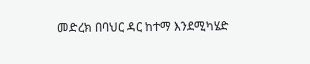መድረክ በባህር ዳር ከተማ እንደሚካሄድ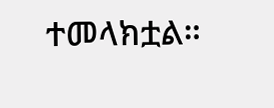ተመላክቷል።